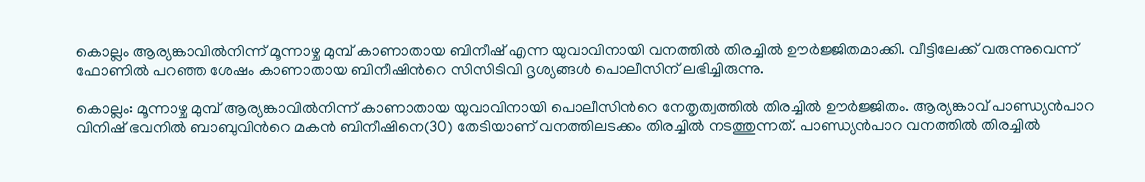കൊല്ലം ആര്യങ്കാവിൽനിന്ന് മൂന്നാഴ്ച മുമ്പ് കാണാതായ ബിനീഷ് എന്ന യുവാവിനായി വനത്തിൽ തിരച്ചിൽ ഊർജ്ജിതമാക്കി. വീട്ടിലേക്ക് വരുന്നുവെന്ന് ഫോണിൽ പറഞ്ഞ ശേഷം കാണാതായ ബിനീഷിന്‍റെ സിസിടിവി ദൃശ്യങ്ങൾ പൊലീസിന് ലഭിച്ചിരുന്നു.

കൊല്ലം: മൂന്നാഴ്ച മുമ്പ് ആര്യങ്കാവിൽനിന്ന് കാണാതായ യുവാവിനായി പൊലീസിന്‍റെ നേതൃത്വത്തിൽ തിരച്ചിൽ ഊർജ്ജിതം. ആര്യങ്കാവ് പാണ്ഡ്യൻപാറ വിനിഷ് ഭവനിൽ ബാബുവിന്‍റെ മകൻ ബിനീഷിനെ(30) തേടിയാണ് വനത്തിലടക്കം തിരച്ചിൽ നടത്തുന്നത്. പാണ്ഡ്യൻപാറ വനത്തിൽ തിരച്ചിൽ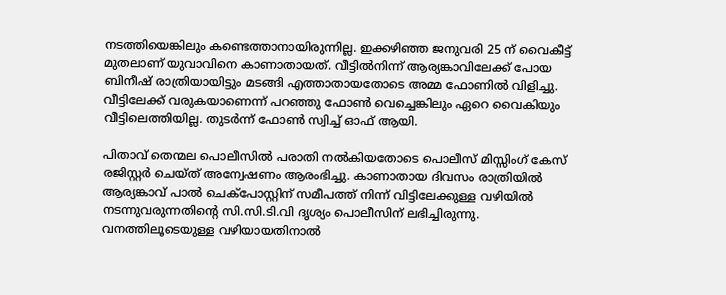നടത്തിയെങ്കിലും കണ്ടെത്താനായിരുന്നില്ല. ഇക്കഴിഞ്ഞ ജനുവരി 25 ന് വൈകീട്ട് മുതലാണ് യുവാവിനെ കാണാതായത്. വീട്ടിൽനിന്ന് ആര്യങ്കാവിലേക്ക് പോയ ബിനീഷ് രാത്രിയായിട്ടും മടങ്ങി എത്താതായതോടെ അമ്മ ഫോണിൽ വിളിച്ചു. വീട്ടിലേക്ക് വരുകയാണെന്ന് പറഞ്ഞു ഫോൺ വെച്ചെങ്കിലും ഏറെ വൈകിയും വീട്ടിലെത്തിയില്ല. തുടർന്ന് ഫോൺ സ്വിച്ച് ഓഫ് ആയി.

പിതാവ് തെന്മല പൊലീസിൽ പരാതി നൽകിയതോടെ പൊലീസ് മിസ്സിംഗ് കേസ് രജിസ്റ്റർ ചെയ്ത് അന്വേഷണം ആരംഭിച്ചു. കാണാതായ ദിവസം രാത്രിയിൽ ആര്യങ്കാവ് പാൽ ചെക്പോസ്റ്റിന് സമീപത്ത് നിന്ന് വിട്ടിലേക്കുള്ള വഴിയിൽ നടന്നുവരുന്നതിന്‍റെ സി.സി.ടി.വി ദൃശ്യം പൊലീസിന് ലഭിച്ചിരുന്നു. വനത്തിലൂടെയുള്ള വഴിയായതിനാൽ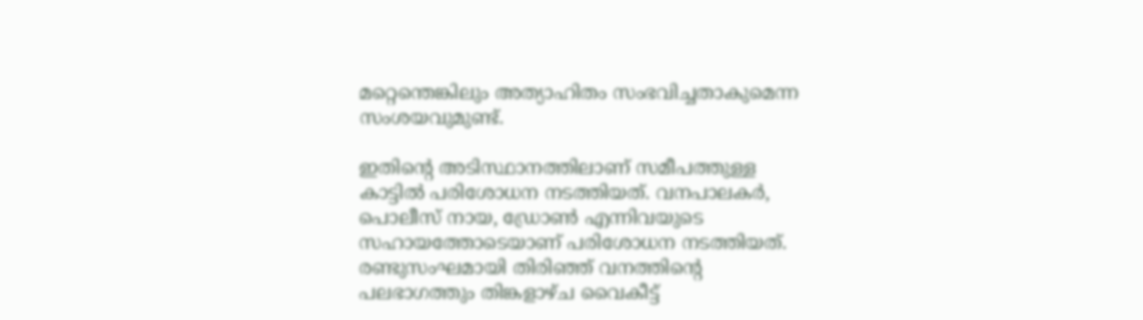മറ്റെന്തെങ്കിലും അത്യാഹിതം സംഭവിച്ചതാകുമെന്ന സംശ‍യവുമുണ്ട്.

ഇതിന്റെ അടിസ്ഥാനത്തിലാണ് സമീപത്തുള്ള കാട്ടിൽ പരിശോധന നടത്തിയത്. വനപാലകർ, പൊലീസ് നായ, ഡ്രോൺ എന്നിവയുടെ സഹായത്തോടെയാണ് പരിശോധന നടത്തിയത്. രണ്ടുസംഘമായി തിരിഞ്ഞ് വനത്തിന്‍റെ പലഭാഗത്തും തിങ്കളാഴ്ച വൈകീട്ട്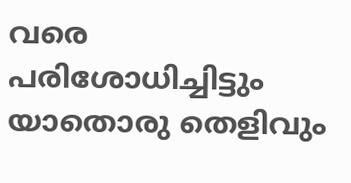വരെ പരിശോധിച്ചിട്ടും യാതൊരു തെളിവും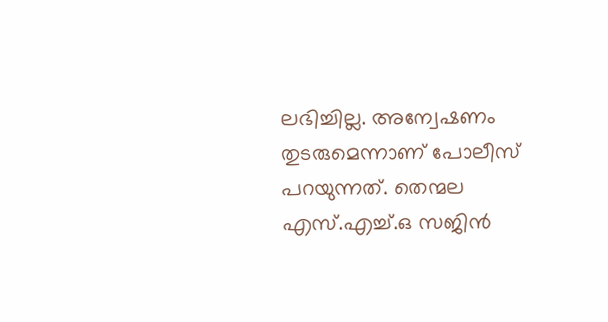ലഭിച്ചില്ല. അന്വേഷണം തുടരുമെന്നാണ് പോലീസ് പറയുന്നത്. തെന്മല എസ്.എച്ച്.ഒ സജിൻ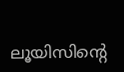ലൂയിസിന്‍റെ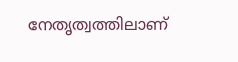നേതൃത്വത്തിലാണ്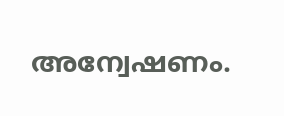അന്വേഷണം.